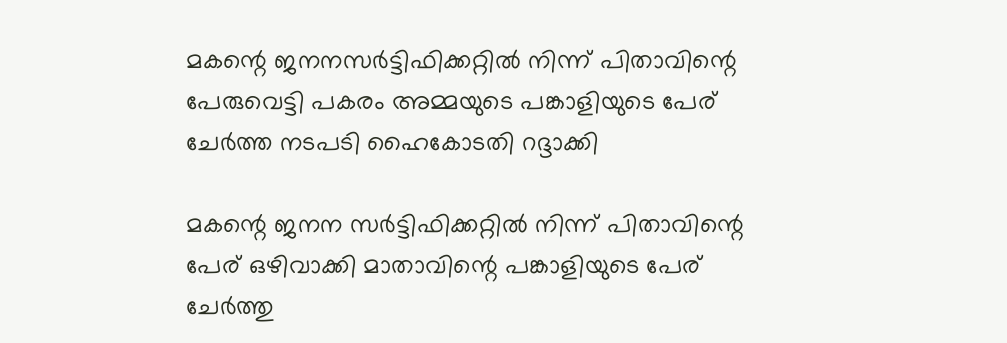മകന്റെ ജനനസര്‍ട്ടിഫിക്കറ്റില്‍ നിന്ന് പിതാവിന്റെ പേരുവെട്ടി പകരം അമ്മയുടെ പങ്കാളിയുടെ പേര് ചേര്‍ത്ത നടപടി ഹൈകോടതി റദ്ദാക്കി

മകന്റെ ജനന സര്‍ട്ടിഫിക്കറ്റില്‍ നിന്ന് പിതാവിന്റെ പേര് ഒഴിവാക്കി മാതാവിന്റെ പങ്കാളിയുടെ പേര് ചേര്‍ത്തു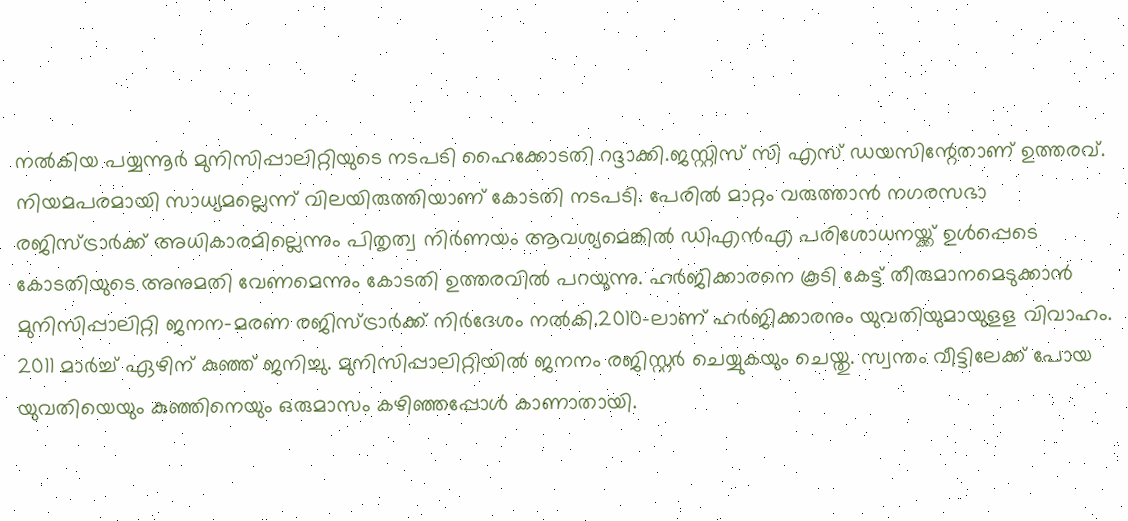നല്‍കിയ പയ്യന്നൂര്‍ മുനിസിപ്പാലിറ്റിയുടെ നടപടി ഹൈക്കോടതി റദ്ദാക്കി.ജസ്റ്റിസ് സി എസ് ഡയസിന്റേതാണ് ഉത്തരവ്. നിയമപരമായി സാധ്യമല്ലെന്ന് വിലയിരുത്തിയാണ് കോടതി നടപടി. പേരില്‍ മാറ്റം വരുത്താന്‍ നഗരസഭാ രജിസ്ട്രാര്‍ക്ക് അധികാരമില്ലെന്നും പിതൃത്വ നിര്‍ണയം ആവശ്യമെങ്കില്‍ ഡിഎന്‍എ പരിശോധനയ്ക്ക് ഉള്‍പ്പെടെ കോടതിയുടെ അനുമതി വേണമെന്നും കോടതി ഉത്തരവില്‍ പറയുന്നു. ഹര്‍ജിക്കാരനെ കൂടി കേട്ട് തീരുമാനമെടുക്കാന്‍ മുനിസിപ്പാലിറ്റി ജനന-മരണ രജിസ്ട്രാര്‍ക്ക് നിര്‍ദേശം നല്‍കി.2010-ലാണ് ഹര്‍ജിക്കാരനും യുവതിയുമായുളള വിവാഹം. 2011 മാര്‍ച്ച്‌ ഏഴിന് കുഞ്ഞ് ജനിച്ചു. മുനിസിപ്പാലിറ്റിയില്‍ ജനനം രജിസ്റ്റര്‍ ചെയ്യുകയും ചെയ്തു. സ്വന്തം വീട്ടിലേക്ക് പോയ യുവതിയെയും കുഞ്ഞിനെയും ഒരുമാസം കഴിഞ്ഞപ്പോള്‍ കാണാതായി.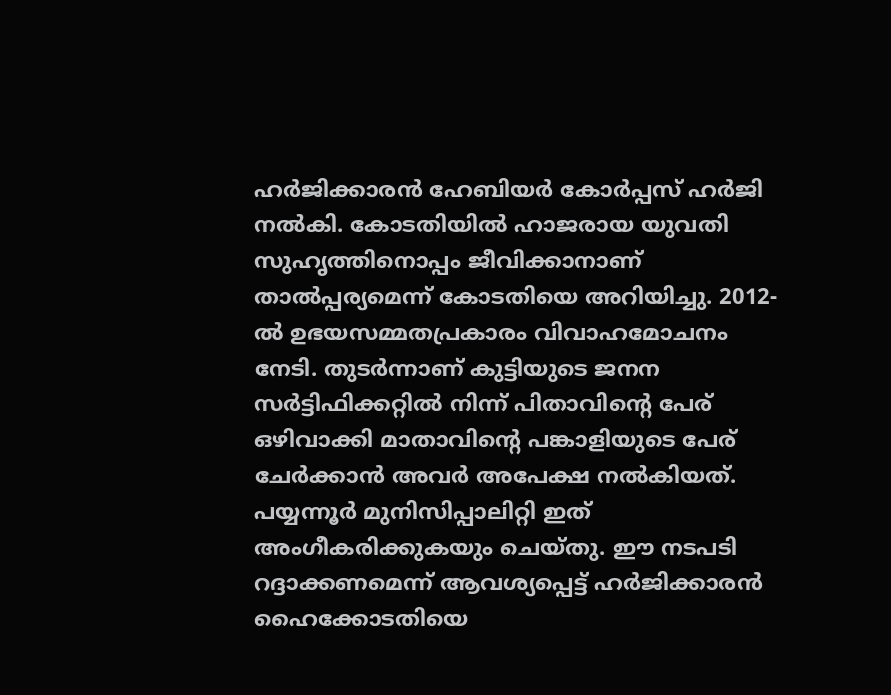ഹര്‍ജിക്കാരന്‍ ഹേബിയര്‍ കോര്‍പ്പസ് ഹര്‍ജി നല്‍കി. കോടതിയില്‍ ഹാജരായ യുവതി സുഹൃത്തിനൊപ്പം ജീവിക്കാനാണ് താല്‍പ്പര്യമെന്ന് കോടതിയെ അറിയിച്ചു. 2012-ല്‍ ഉഭയസമ്മതപ്രകാരം വിവാഹമോചനം നേടി. തുടര്‍ന്നാണ് കുട്ടിയുടെ ജനന സര്‍ട്ടിഫിക്കറ്റില്‍ നിന്ന് പിതാവിന്റെ പേര് ഒഴിവാക്കി മാതാവിന്റെ പങ്കാളിയുടെ പേര് ചേര്‍ക്കാന്‍ അവര്‍ അപേക്ഷ നല്‍കിയത്. പയ്യന്നൂര്‍ മുനിസിപ്പാലിറ്റി ഇത് അംഗീകരിക്കുകയും ചെയ്തു. ഈ നടപടി റദ്ദാക്കണമെന്ന് ആവശ്യപ്പെട്ട് ഹര്‍ജിക്കാരന്‍ ഹൈക്കോടതിയെ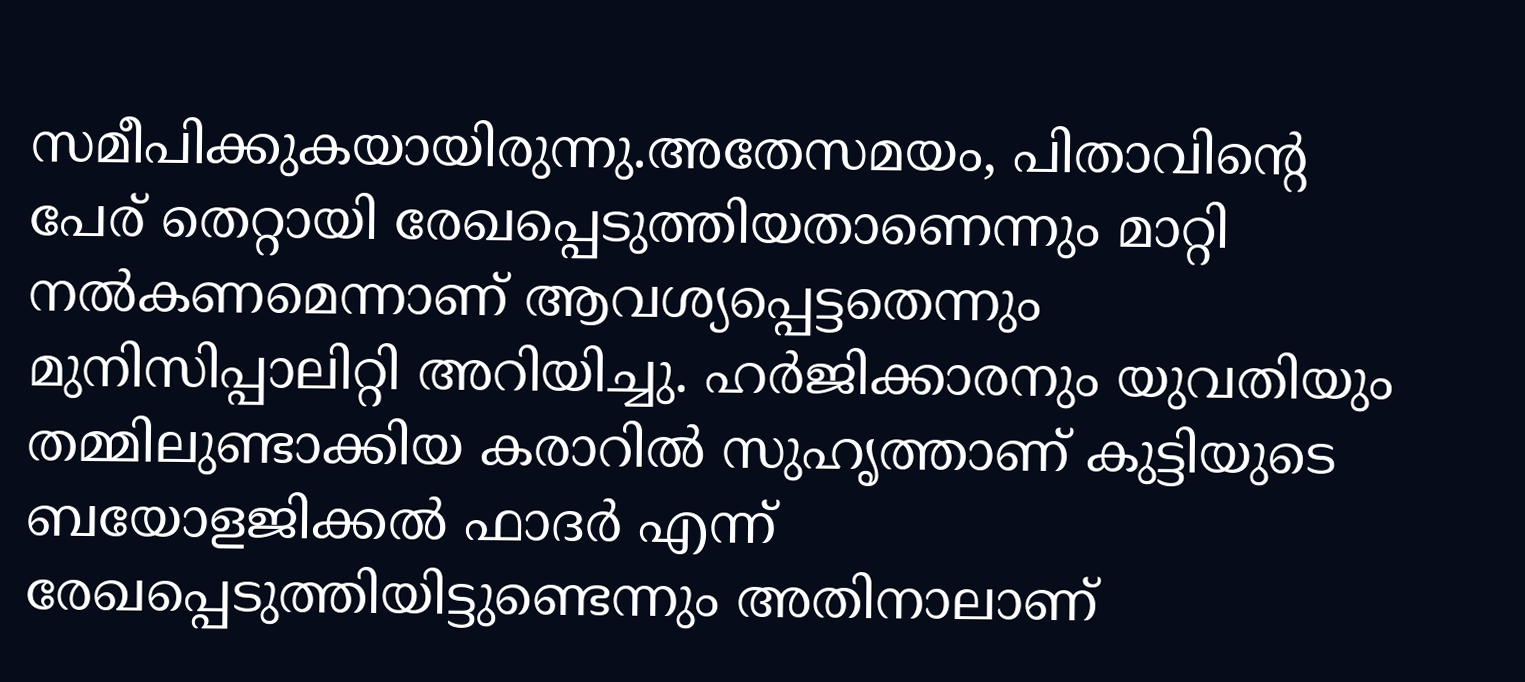സമീപിക്കുകയായിരുന്നു.അതേസമയം, പിതാവിന്റെ പേര് തെറ്റായി രേഖപ്പെടുത്തിയതാണെന്നും മാറ്റി നല്‍കണമെന്നാണ് ആവശ്യപ്പെട്ടതെന്നും മുനിസിപ്പാലിറ്റി അറിയിച്ചു. ഹര്‍ജിക്കാരനും യുവതിയും തമ്മിലുണ്ടാക്കിയ കരാറില്‍ സുഹൃത്താണ് കുട്ടിയുടെ ബയോളജിക്കല്‍ ഫാദര്‍ എന്ന് രേഖപ്പെടുത്തിയിട്ടുണ്ടെന്നും അതിനാലാണ്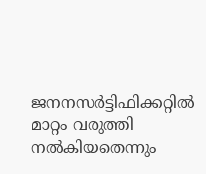ജനനസര്‍ട്ടിഫിക്കറ്റില്‍ മാറ്റം വരുത്തി നല്‍കിയതെന്നും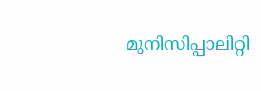മുനിസിപ്പാലിറ്റി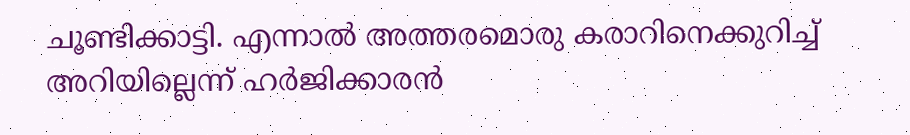ചൂണ്ടിക്കാട്ടി. എന്നാല്‍ അത്തരമൊരു കരാറിനെക്കുറിച്ച്‌ അറിയില്ലെന്ന് ഹര്‍ജിക്കാരന്‍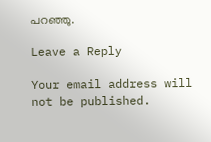പറഞ്ഞു.

Leave a Reply

Your email address will not be published.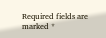Required fields are marked *